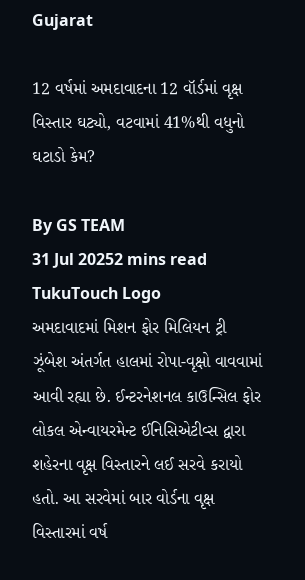Gujarat

12 વર્ષમાં અમદાવાદના 12 વૉર્ડમાં વૃક્ષ વિસ્તાર ઘટ્યો, વટવામાં 41%થી વધુનો ઘટાડો કેમ?

By GS TEAM
31 Jul 20252 mins read
TukuTouch Logo
અમદાવાદમાં મિશન ફોર મિલિયન ટ્રી ઝૂંબેશ અંતર્ગત હાલમાં રોપા-વૃક્ષો વાવવામાં આવી રહ્યા છે. ઈન્ટરનેશનલ કાઉન્સિલ ફોર લોકલ એન્વાયરમેન્ટ ઈનિસિએટીવ્સ દ્વારા શહેરના વૃક્ષ વિસ્તારને લઈ સરવે કરાયો હતો. આ સરવેમાં બાર વોર્ડના વૃક્ષ વિસ્તારમાં વર્ષ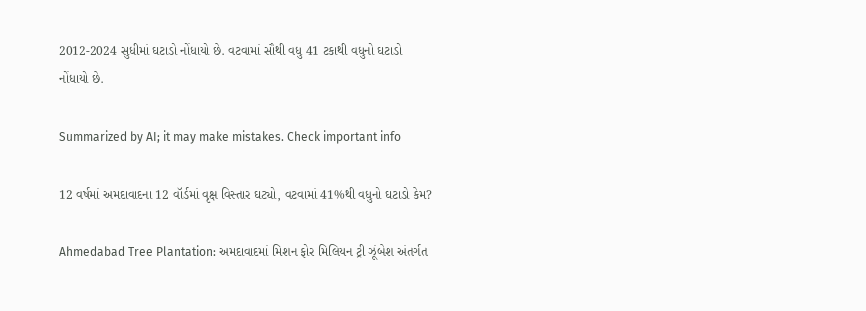2012-2024 સુધીમાં ઘટાડો નોંધાયો છે. વટવામાં સૌથી વધુ 41 ટકાથી વધુનો ઘટાડો નોંધાયો છે.

Summarized by AI; it may make mistakes. Check important info

12 વર્ષમાં અમદાવાદના 12 વૉર્ડમાં વૃક્ષ વિસ્તાર ઘટ્યો, વટવામાં 41%થી વધુનો ઘટાડો કેમ?

Ahmedabad Tree Plantation: અમદાવાદમાં મિશન ફોર મિલિયન ટ્રી ઝૂંબેશ અંતર્ગત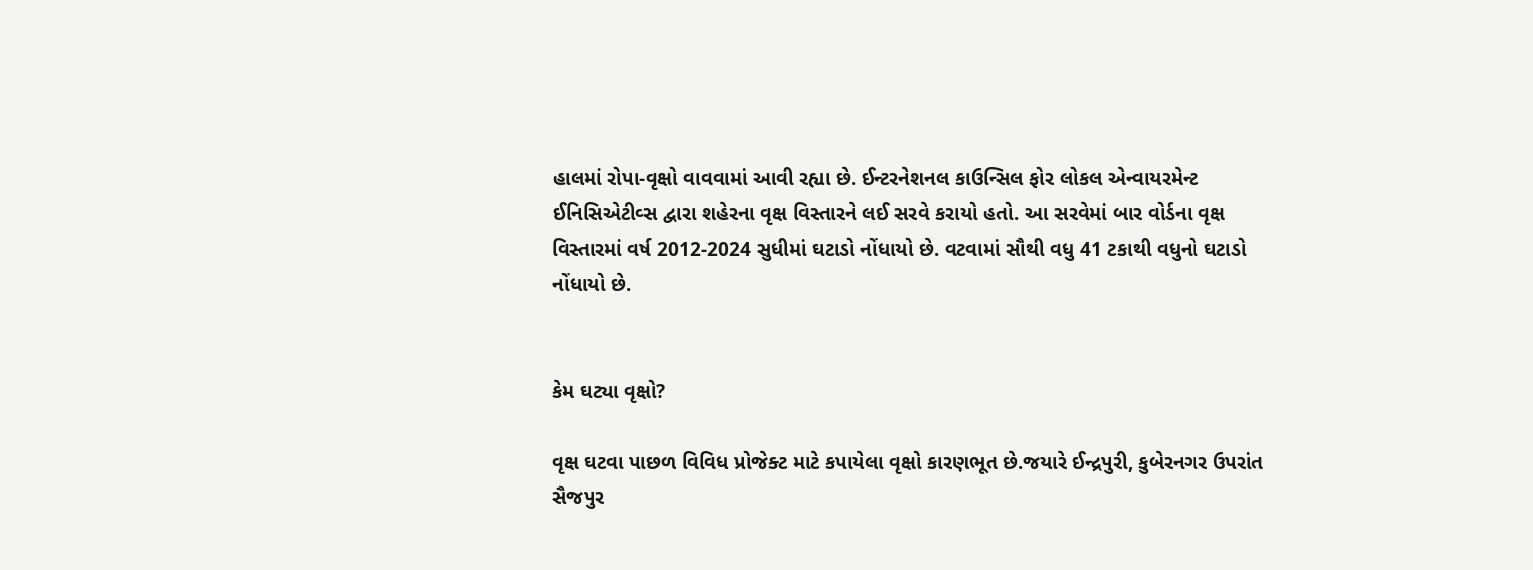હાલમાં રોપા-વૃક્ષો વાવવામાં આવી રહ્યા છે. ઈન્ટરનેશનલ કાઉન્સિલ ફોર લોકલ એન્વાયરમેન્ટ ઈનિસિએટીવ્સ દ્વારા શહેરના વૃક્ષ વિસ્તારને લઈ સરવે કરાયો હતો. આ સરવેમાં બાર વોર્ડના વૃક્ષ વિસ્તારમાં વર્ષ 2012-2024 સુધીમાં ઘટાડો નોંધાયો છે. વટવામાં સૌથી વધુ 41 ટકાથી વધુનો ઘટાડો નોંધાયો છે.


કેમ ઘટ્યા વૃક્ષો?

વૃક્ષ ઘટવા પાછળ વિવિધ પ્રોજેક્ટ માટે કપાયેલા વૃક્ષો કારણભૂત છે.જયારે ઈન્દ્રપુરી, કુબેરનગર ઉપરાંત સૈજપુર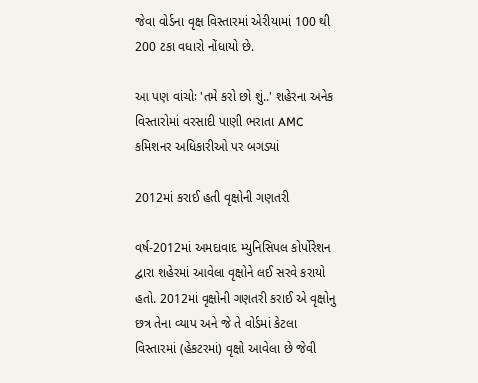જેવા વોર્ડના વૃક્ષ વિસ્તારમાં એરીયામાં 100 થી 200 ટકા વધારો નોંધાયો છે.

આ પણ વાંચોઃ 'તમે કરો છો શું..' શહેરના અનેક વિસ્તારોમાં વરસાદી પાણી ભરાતા AMC કમિશનર અધિકારીઓ પર બગડ્યાં

2012માં કરાઈ હતી વૃક્ષોની ગણતરી

વર્ષ-2012માં અમદાવાદ મ્યુનિસિપલ કોર્પોરેશન દ્વારા શહેરમાં આવેલા વૃક્ષોને લઈ સરવે કરાયો હતો. 2012માં વૃક્ષોની ગણતરી કરાઈ એ વૃક્ષોનુ છત્ર તેના વ્યાપ અને જે તે વોર્ડમાં કેટલા વિસ્તારમાં (હેકટરમાં) વૃક્ષો આવેલા છે જેવી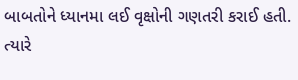બાબતોને ધ્યાનમા લઈ વૃક્ષોની ગણતરી કરાઈ હતી. ત્યારે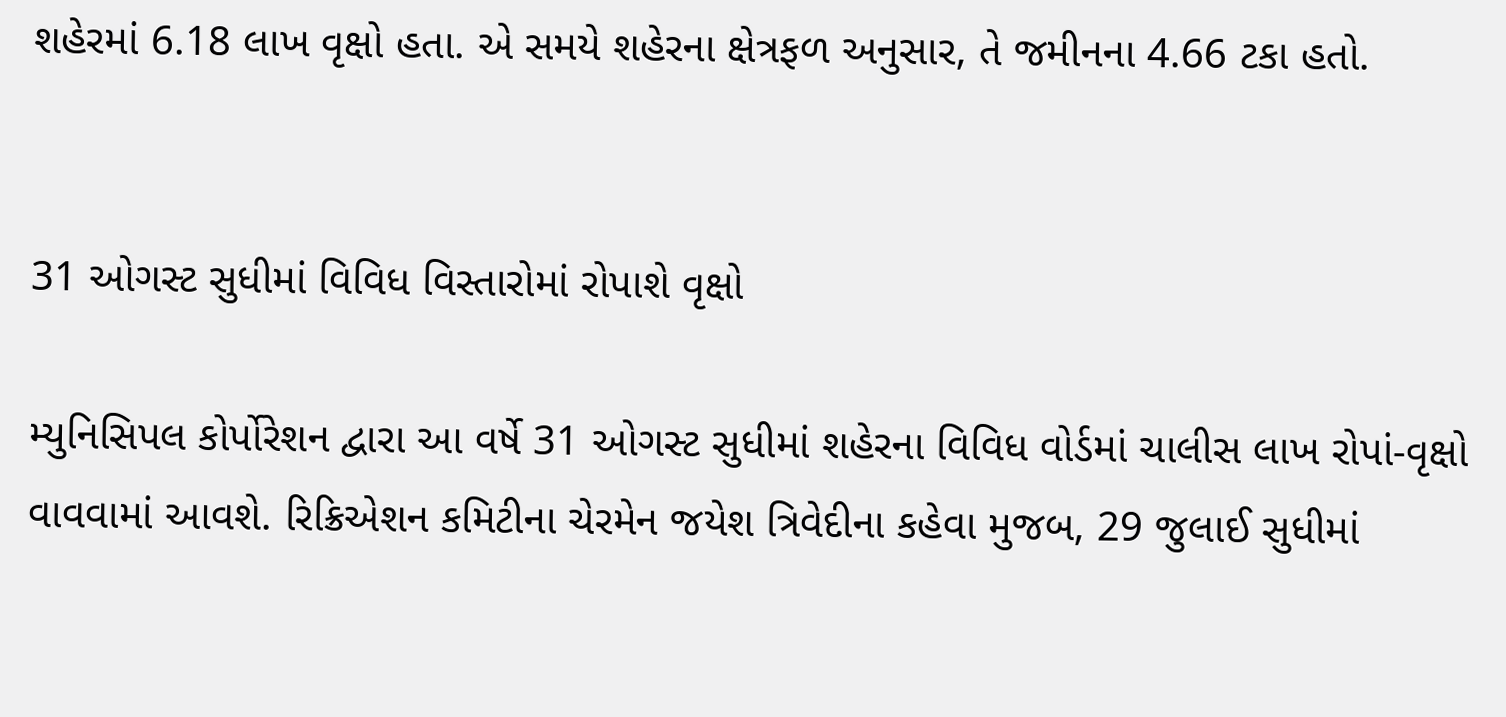શહેરમાં 6.18 લાખ વૃક્ષો હતા. એ સમયે શહેરના ક્ષેત્રફળ અનુસાર, તે જમીનના 4.66 ટકા હતો.


31 ઓગસ્ટ સુધીમાં વિવિધ વિસ્તારોમાં રોપાશે વૃક્ષો

મ્યુનિસિપલ કોર્પોરેશન દ્વારા આ વર્ષે 31 ઓગસ્ટ સુધીમાં શહેરના વિવિધ વોર્ડમાં ચાલીસ લાખ રોપાં-વૃક્ષો વાવવામાં આવશે. રિક્રિએશન કમિટીના ચેરમેન જયેશ ત્રિવેદીના કહેવા મુજબ, 29 જુલાઈ સુધીમાં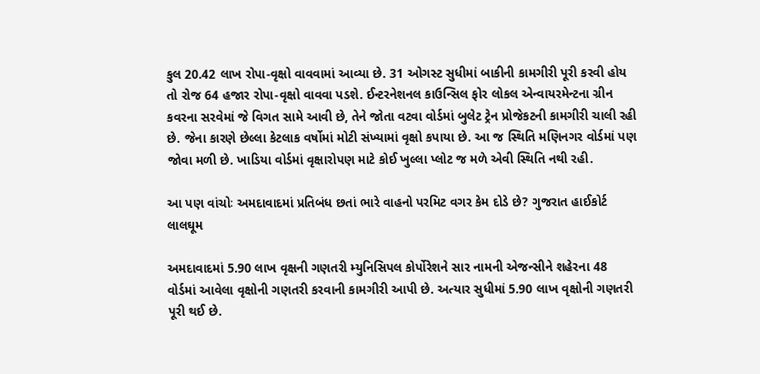કુલ 20.42 લાખ રોપા-વૃક્ષો વાવવામાં આવ્યા છે. 31 ઓગસ્ટ સુધીમાં બાકીની કામગીરી પૂરી કરવી હોય તો રોજ 64 હજાર રોપા-વૃક્ષો વાવવા પડશે. ઈન્ટરનેશનલ કાઉન્સિલ ફોર લોકલ એન્વાયરમેન્ટના ગ્રીન કવરના સરવેમાં જે વિગત સામે આવી છે, તેને જોતા વટવા વોર્ડમાં બુલેટ ટ્રેન પ્રોજેકટની કામગીરી ચાલી રહી છે. જેના કારણે છેલ્લા કેટલાક વર્ષોમાં મોટી સંખ્યામાં વૃક્ષો કપાયા છે. આ જ સ્થિતિ મણિનગર વોર્ડમાં પણ જોવા મળી છે. ખાડિયા વોર્ડમાં વૃક્ષારોપણ માટે કોઈ ખુલ્લા પ્લોટ જ મળે એવી સ્થિતિ નથી રહી.

આ પણ વાંચોઃ અમદાવાદમાં પ્રતિબંધ છતાં ભારે વાહનો પરમિટ વગર કેમ દોડે છે? ગુજરાત હાઈકોર્ટ લાલઘૂમ

અમદાવાદમાં 5.90 લાખ વૃક્ષની ગણતરી મ્યુનિસિપલ કોર્પોરેશને સાર નામની એજન્સીને શહેરના 48 વોર્ડમાં આવેલા વૃક્ષોની ગણતરી કરવાની કામગીરી આપી છે. અત્યાર સુધીમાં 5.90 લાખ વૃક્ષોની ગણતરી પૂરી થઈ છે.